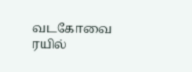வடகோவை ரயில்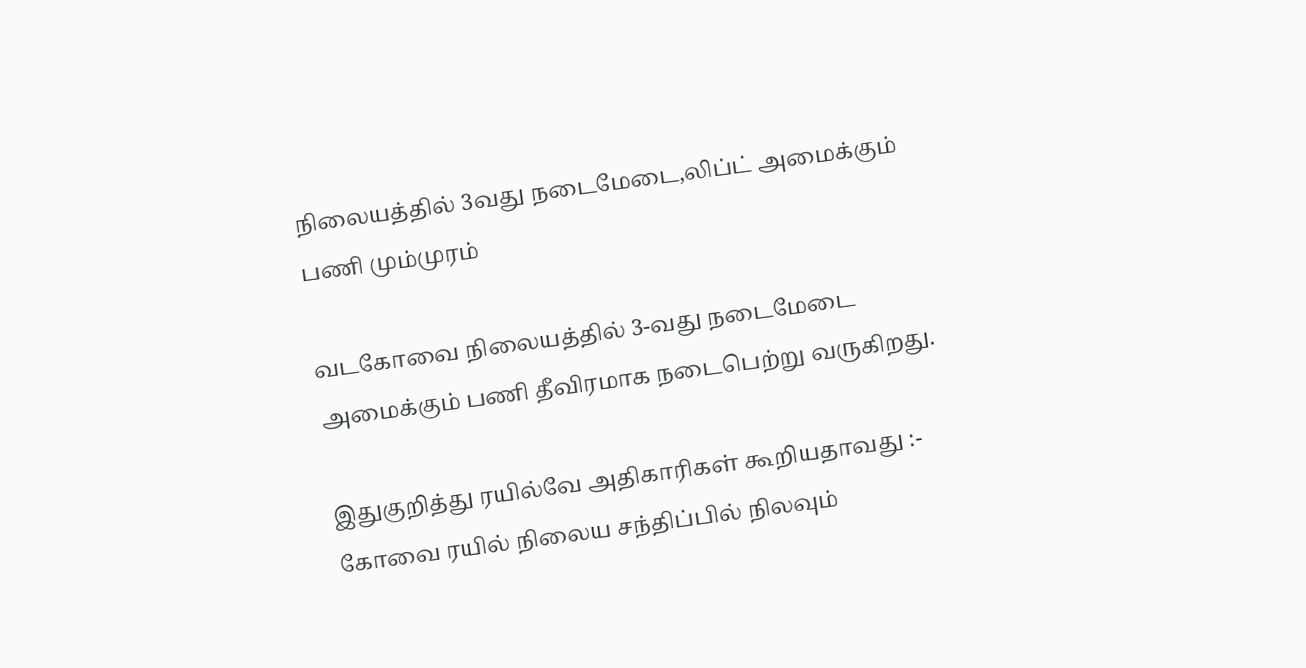நிலையத்தில் 3வது நடைமேடை,லிப்ட் அமைக்கும் பணி மும்முரம்

வடகோவை நிலையத்தில் 3-வது நடைமேடை அமைக்கும் பணி தீவிரமாக நடைபெற்று வருகிறது.

இதுகுறித்து ரயில்வே அதிகாரிகள் கூறியதாவது :- கோவை ரயில் நிலைய சந்திப்பில் நிலவும்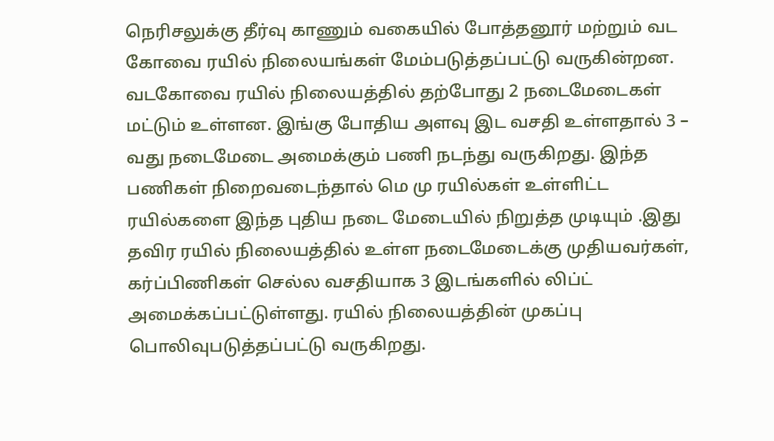நெரிசலுக்கு தீர்வு காணும் வகையில் போத்தனூர் மற்றும் வட கோவை ரயில் நிலையங்கள் மேம்படுத்தப்பட்டு வருகின்றன. வடகோவை ரயில் நிலையத்தில் தற்போது 2 நடைமேடைகள் மட்டும் உள்ளன. இங்கு போதிய அளவு இட வசதி உள்ளதால் 3 – வது நடைமேடை அமைக்கும் பணி நடந்து வருகிறது. இந்த பணிகள் நிறைவடைந்தால் மெ மு ரயில்கள் உள்ளிட்ட ரயில்களை இந்த புதிய நடை மேடையில் நிறுத்த முடியும் .இது தவிர ரயில் நிலையத்தில் உள்ள நடைமேடைக்கு முதியவர்கள், கர்ப்பிணிகள் செல்ல வசதியாக 3 இடங்களில் லிப்ட் அமைக்கப்பட்டுள்ளது. ரயில் நிலையத்தின் முகப்பு பொலிவுபடுத்தப்பட்டு வருகிறது.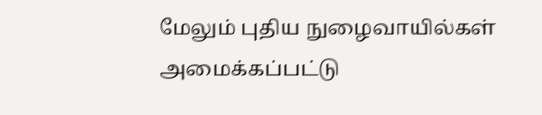மேலும் புதிய நுழைவாயில்கள் அமைக்கப்பட்டு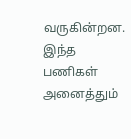வருகின்றன. இந்த பணிகள் அனைத்தும்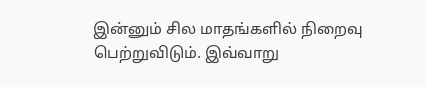இன்னும் சில மாதங்களில் நிறைவு பெற்றுவிடும். இவ்வாறு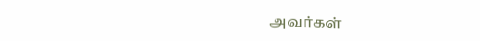அவர்கள்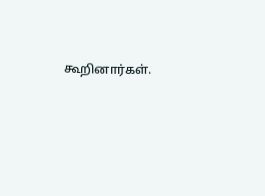கூறினார்கள்.